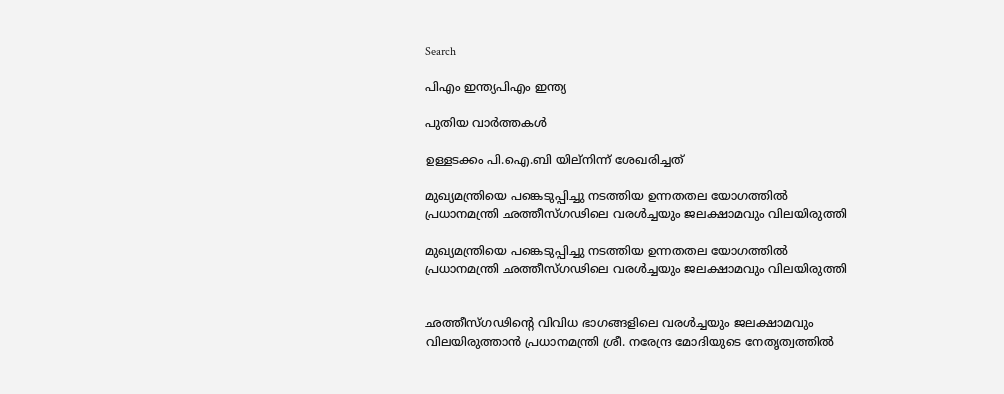Search

പിഎം ഇന്ത്യപിഎം ഇന്ത്യ

പുതിയ വാർത്തകൾ

ഉള്ളടക്കം പി.ഐ.ബി യില്നിന്ന് ശേഖരിച്ചത്

മുഖ്യമന്ത്രിയെ പങ്കെടുപ്പിച്ചു നടത്തിയ ഉന്നതതല യോഗത്തില്‍ പ്രധാനമന്ത്രി ഛത്തീസ്ഗഢിലെ വരള്‍ച്ചയും ജലക്ഷാമവും വിലയിരുത്തി

മുഖ്യമന്ത്രിയെ പങ്കെടുപ്പിച്ചു നടത്തിയ ഉന്നതതല യോഗത്തില്‍ പ്രധാനമന്ത്രി ഛത്തീസ്ഗഢിലെ വരള്‍ച്ചയും ജലക്ഷാമവും വിലയിരുത്തി


ഛത്തീസ്ഗഢിന്റെ വിവിധ ഭാഗങ്ങളിലെ വരള്‍ച്ചയും ജലക്ഷാമവും വിലയിരുത്താന്‍ പ്രധാനമന്ത്രി ശ്രീ. നരേന്ദ്ര മോദിയുടെ നേതൃത്വത്തില്‍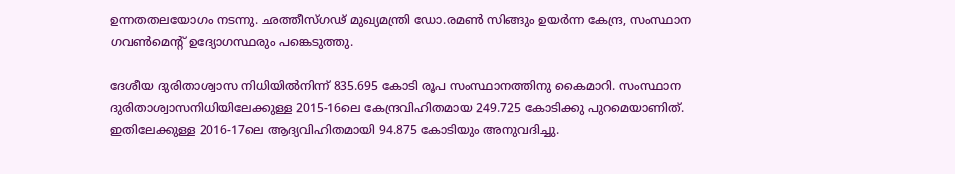ഉന്നതതലയോഗം നടന്നു. ഛത്തീസ്ഗഢ് മുഖ്യമന്ത്രി ഡോ.രമണ്‍ സിങ്ങും ഉയര്‍ന്ന കേന്ദ്ര, സംസ്ഥാന ഗവണ്‍മെന്റ് ഉദ്യോഗസ്ഥരും പങ്കെടുത്തു.

ദേശീയ ദുരിതാശ്വാസ നിധിയില്‍നിന്ന് 835.695 കോടി രൂപ സംസ്ഥാനത്തിനു കൈമാറി. സംസ്ഥാന ദുരിതാശ്വാസനിധിയിലേക്കുള്ള 2015-16ലെ കേന്ദ്രവിഹിതമായ 249.725 കോടിക്കു പുറമെയാണിത്. ഇതിലേക്കുള്ള 2016-17ലെ ആദ്യവിഹിതമായി 94.875 കോടിയും അനുവദിച്ചു.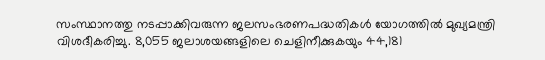സംസ്ഥാനത്തു നടപ്പാക്കിവരുന്ന ജലസംഭരണപദ്ധതികള്‍ യോഗത്തില്‍ മുഖ്യമന്ത്രി വിശദീകരിച്ചു. 8,055 ജലാശയങ്ങളിലെ ചെളിനീക്കുകയും 44,181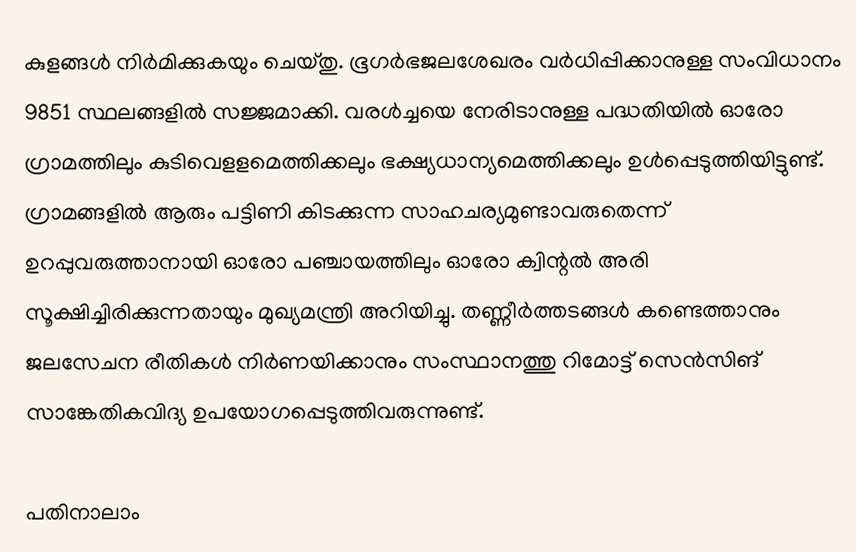കുളങ്ങള്‍ നിര്‍മിക്കുകയും ചെയ്തു. ഭൂഗര്‍ഭജലശേഖരം വര്‍ധിപ്പിക്കാനുള്ള സംവിധാനം 9851 സ്ഥലങ്ങളില്‍ സജ്ജമാക്കി. വരള്‍ച്ചയെ നേരിടാനുള്ള പദ്ധതിയില്‍ ഓരോ ഗ്രാമത്തിലും കുടിവെളളമെത്തിക്കലും ഭക്ഷ്യധാന്യമെത്തിക്കലും ഉള്‍പ്പെടുത്തിയിട്ടുണ്ട്. ഗ്രാമങ്ങളില്‍ ആരും പട്ടിണി കിടക്കുന്ന സാഹചര്യമുണ്ടാവരുതെന്ന് ഉറപ്പുവരുത്താനായി ഓരോ പഞ്ചായത്തിലും ഓരോ ക്വിന്റല്‍ അരി സൂക്ഷിച്ചിരിക്കുന്നതായും മുഖ്യമന്ത്രി അറിയിച്ചു. തണ്ണീര്‍ത്തടങ്ങള്‍ കണ്ടെത്താനും ജലസേചന രീതികള്‍ നിര്‍ണയിക്കാനും സംസ്ഥാനത്തു റിമോട്ട് സെന്‍സിങ് സാങ്കേതികവിദ്യ ഉപയോഗപ്പെടുത്തിവരുന്നുണ്ട്.

പതിനാലാം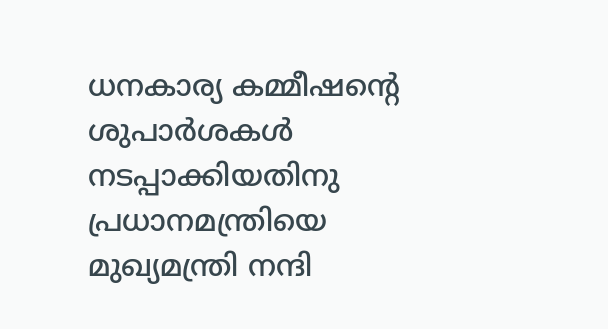ധനകാര്യ കമ്മീഷന്റെ ശുപാര്‍ശകള്‍ നടപ്പാക്കിയതിനു പ്രധാനമന്ത്രിയെ മുഖ്യമന്ത്രി നന്ദി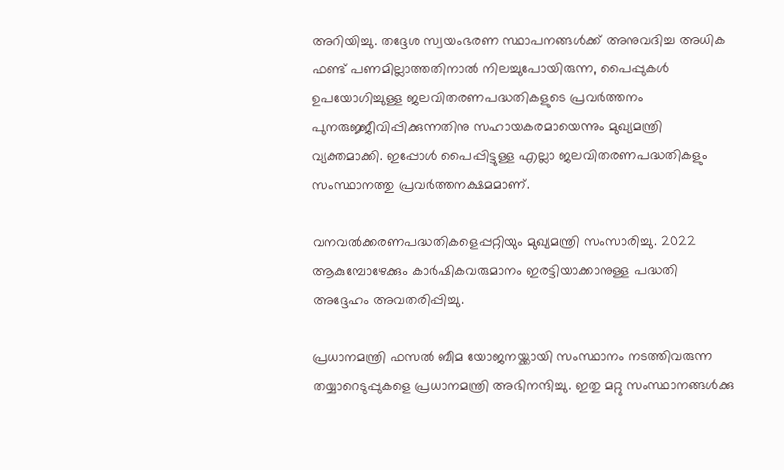അറിയിച്ചു. തദ്ദേശ സ്വയംഭരണ സ്ഥാപനങ്ങള്‍ക്ക് അനുവദിച്ച അധിക ഫണ്ട് പണമില്ലാത്തതിനാല്‍ നിലച്ചുപോയിരുന്ന, പൈപ്പുകള്‍ ഉപയോഗിച്ചുള്ള ജലവിതരണപദ്ധതികളുടെ പ്രവര്‍ത്തനം പുനരുജ്ജീവിപ്പിക്കുന്നതിനു സഹായകരമായെന്നും മുഖ്യമന്ത്രി വ്യക്തമാക്കി. ഇപ്പോള്‍ പൈപ്പിട്ടുള്ള എല്ലാ ജലവിതരണപദ്ധതികളും സംസ്ഥാനത്തു പ്രവര്‍ത്തനക്ഷമമാണ്.

വനവല്‍ക്കരണപദ്ധതികളെപ്പറ്റിയും മുഖ്യമന്ത്രി സംസാരിച്ചു. 2022 ആകുമ്പോഴേക്കും കാര്‍ഷികവരുമാനം ഇരട്ടിയാക്കാനുള്ള പദ്ധതി അദ്ദേഹം അവതരിപ്പിച്ചു.

പ്രധാനമന്ത്രി ഫസല്‍ ബീമ യോജനയ്ക്കായി സംസ്ഥാനം നടത്തിവരുന്ന തയ്യാറെടുപ്പുകളെ പ്രധാനമന്ത്രി അഭിനന്ദിച്ചു. ഇതു മറ്റു സംസ്ഥാനങ്ങള്‍ക്കു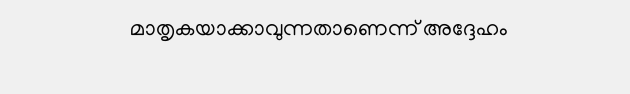മാതൃകയാക്കാവുന്നതാണെന്ന് അദ്ദേഹം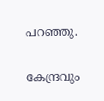പറഞ്ഞു.

കേന്ദ്രവും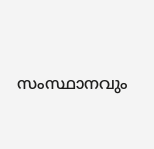സംസ്ഥാനവും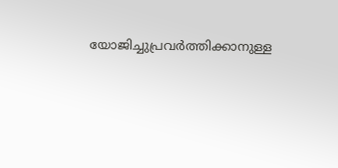യോജിച്ചുപ്രവര്‍ത്തിക്കാനുള്ള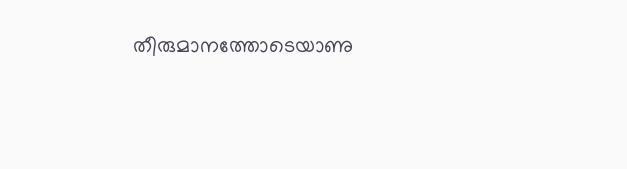തീരുമാനത്തോടെയാണു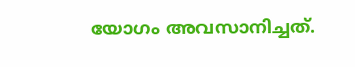യോഗം അവസാനിച്ചത്.